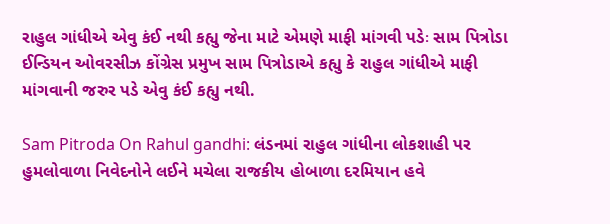રાહુલ ગાંધીએ એવુ કંઈ નથી કહ્યુ જેના માટે એમણે માફી માંગવી પડેઃ સામ પિત્રોડા
ઈન્ડિયન ઓવરસીઝ કોંગ્રેસ પ્રમુખ સામ પિત્રોડાએ કહ્યુ કે રાહુલ ગાંધીએ માફી માંગવાની જરુર પડે એવુ કંઈ કહ્યુ નથી.

Sam Pitroda On Rahul gandhi: લંડનમાં રાહુલ ગાંધીના લોકશાહી પર હુમલોવાળા નિવેદનોને લઈને મચેલા રાજકીય હોબાળા દરમિયાન હવે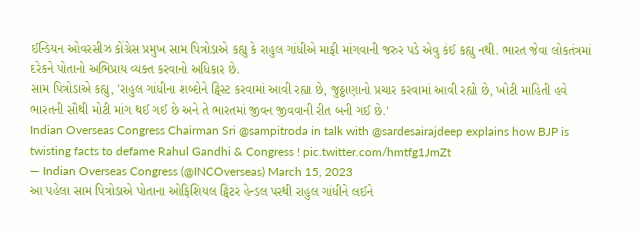ઈન્ડિયન ઓવરસીઝ કોંગ્રેસ પ્રમુખ સામ પિત્રોડાએ કહ્યુ કે રાહુલ ગાંધીએ માફી માંગવાની જરુર પડે એવુ કંઈ કહ્યુ નથી. ભારત જેવા લોકતંત્રમાં દરેકને પોતાનો અભિપ્રાય વ્યક્ત કરવાનો અધિકાર છે.
સામ પિત્રોડાએ કહ્યુ, 'રાહુલ ગાંધીના શબ્દોને ટ્વિસ્ટ કરવામાં આવી રહ્યા છે, જુઠ્ઠાણાનો પ્રચાર કરવામાં આવી રહ્યો છે, ખોટી માહિતી હવે ભારતની સૌથી મોટી માંગ થઈ ગઈ છે અને તે ભારતમાં જીવન જીવવાની રીત બની ગઈ છે.'
Indian Overseas Congress Chairman Sri @sampitroda in talk with @sardesairajdeep explains how BJP is twisting facts to defame Rahul Gandhi & Congress ! pic.twitter.com/hmtfg1JmZt
— Indian Overseas Congress (@INCOverseas) March 15, 2023
આ પહેલા સામ પિત્રોડાએ પોતાના ઓફિશિયલ ટ્વિટર હેન્ડલ પરથી રાહુલ ગાંધીને લઈને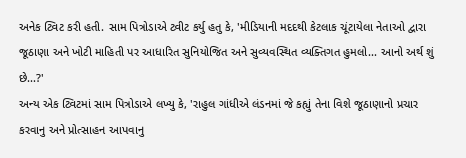અનેક ટ્વિટ કરી હતી. સામ પિત્રોડાએ ટ્વીટ કર્યુ હતુ કે, 'મીડિયાની મદદથી કેટલાક ચૂંટાયેલા નેતાઓ દ્વારા જૂઠાણા અને ખોટી માહિતી પર આધારિત સુનિયોજિત અને સુવ્યવસ્થિત વ્યક્તિગત હુમલો... આનો અર્થ શું છે...?'
અન્ય એક ટ્વિટમાં સામ પિત્રોડાએ લખ્યુ કે, 'રાહુલ ગાંધીએ લંડનમાં જે કહ્યું તેના વિશે જૂઠાણાનો પ્રચાર કરવાનુ અને પ્રોત્સાહન આપવાનુ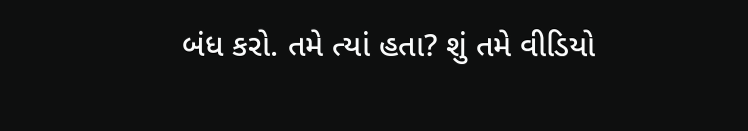બંધ કરો. તમે ત્યાં હતા? શું તમે વીડિયો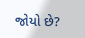જોયો છે?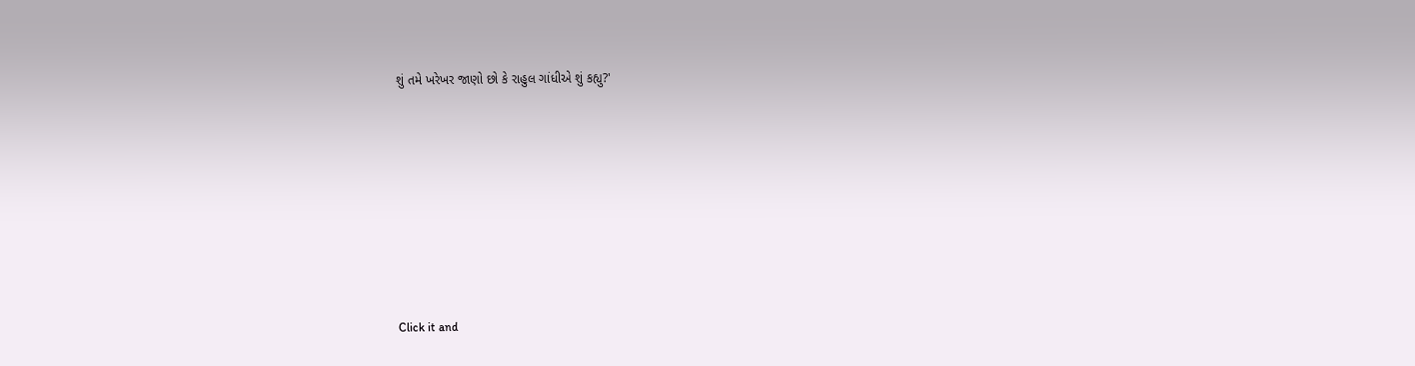શું તમે ખરેખર જાણો છો કે રાહુલ ગાંધીએ શું કહ્યુ?'












Click it and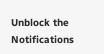Unblock the Notifications